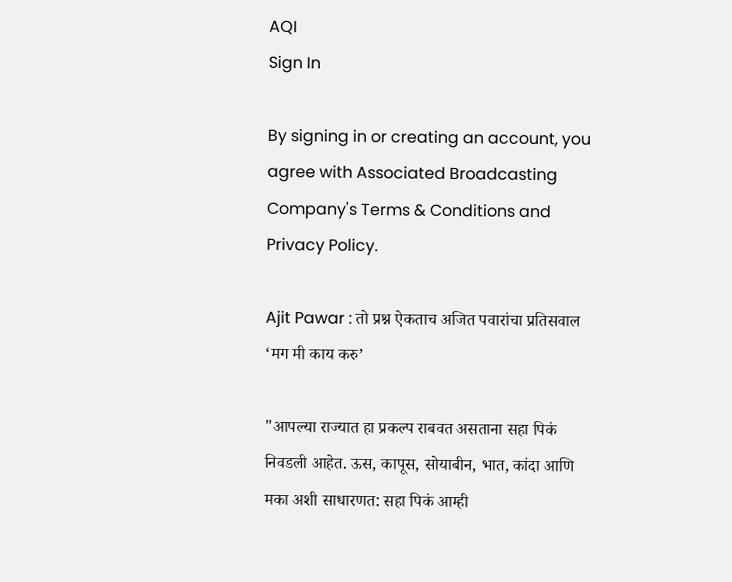AQI
Sign In

By signing in or creating an account, you agree with Associated Broadcasting Company's Terms & Conditions and Privacy Policy.

Ajit Pawar : तो प्रश्न ऐकताच अजित पवारांचा प्रतिसवाल ‘मग मी काय करु’

"आपल्या राज्यात हा प्रकल्प राबवत असताना सहा पिकं निवडली आहेत. ऊस, कापूस, सोयाबीन, भात, कांदा आणि मका अशी साधारणत: सहा पिकं आम्ही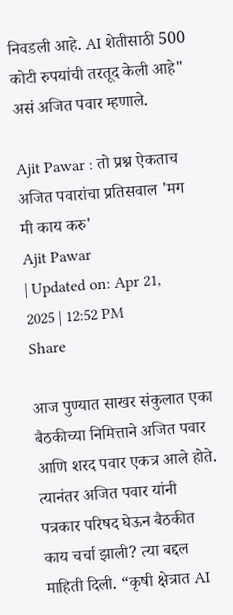निवडली आहे. AI शेतीसाठी 500 कोटी रुपयांची तरतूद केली आहे" असं अजित पवार म्हणाले.

Ajit Pawar : तो प्रश्न ऐकताच अजित पवारांचा प्रतिसवाल 'मग मी काय करु'
Ajit Pawar
| Updated on: Apr 21, 2025 | 12:52 PM
Share

आज पुण्यात साखर संकुलात एका बैठकीच्या निमित्ताने अजित पवार आणि शरद पवार एकत्र आले होते. त्यानंतर अजित पवार यांनी पत्रकार परिषद घेऊन बैठकीत काय चर्चा झाली? त्या बद्दल माहिती दिली. “कृषी क्षेत्रात AI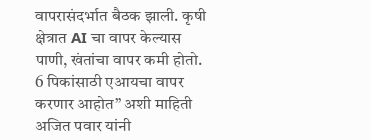वापरासंदर्भात बैठक झाली. कृषी क्षेत्रात AI चा वापर केल्यास पाणी, खंतांचा वापर कमी होतो. 6 पिकांसाठी एआयचा वापर करणार आहोत” अशी माहिती अजित पवार यांनी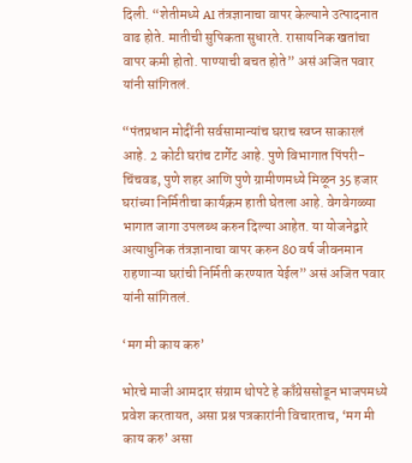दिली. “शेतीमध्ये AI तंत्रज्ञानाचा वापर केल्याने उत्पादनात वाढ होते. मातीची सुपिकता सुधारते. रासायनिक खतांचा वापर कमी होतो. पाण्याची बचत होते” असं अजित पवार यांनी सांगितलं.

“पंतप्रधान मोदींनी सर्वसामान्यांच घराच स्वप्न साकारलं आहे. 2 कोटी घरांच टार्गेट आहे. पुणे विभागात पिंपरी-चिंचवड, पुणे शहर आणि पुणे ग्रामीणमध्ये मिळून 35 हजार घरांच्या निर्मितीचा कार्यक्रम हाती घेतला आहे. वेगवेगळ्या भागात जागा उपलब्ध करुन दिल्या आहेत. या योजनेद्वारे अत्याधुनिक तंत्रज्ञानाचा वापर करुन 80 वर्ष जीवनमान राहणाऱ्या घरांची निर्मिती करण्यात येईल” असं अजित पवार यांनी सांगितलं.

‘मग मी काय करु’

भोरचे माजी आमदार संग्राम थोपटे हे काँग्रेससोडून भाजपमध्ये प्रवेश करतायत, असा प्रश्न पत्रकारांनी विचारताच, ‘मग मी काय करु’ असा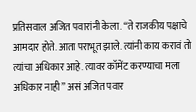प्रतिसवाल अजित पवारांनी केला. “ते राजकीय पक्षाचे आमदार होते. आता पराभूत झाले. त्यांनी काय करावं तो त्यांचा अधिकार आहे. त्यावर कॉमेंट करण्याचा मला अधिकार नाही” असं अजित पवार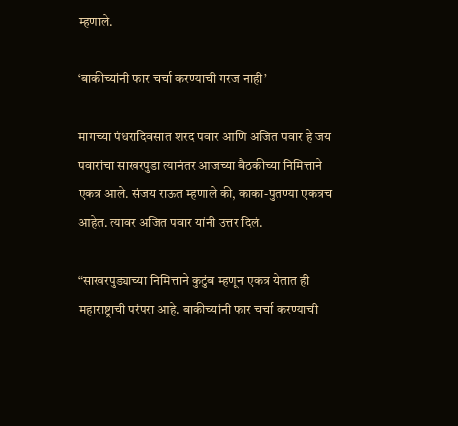म्हणाले.

‘बाकीच्यांनी फार चर्चा करण्याची गरज नाही’

मागच्या पंधरादिवसात शरद पवार आणि अजित पवार हे जय पवारांचा साखरपुडा त्यानंतर आजच्या बैठकीच्या निमित्ताने एकत्र आले. संजय राऊत म्हणाले की, काका-पुतण्या एकत्रच आहेत. त्यावर अजित पवार यांनी उत्तर दिलं.

“साखरपुड्याच्या निमित्ताने कुटुंब म्हणून एकत्र येतात ही महाराष्ट्राची परंपरा आहे. बाकीच्यांनी फार चर्चा करण्याची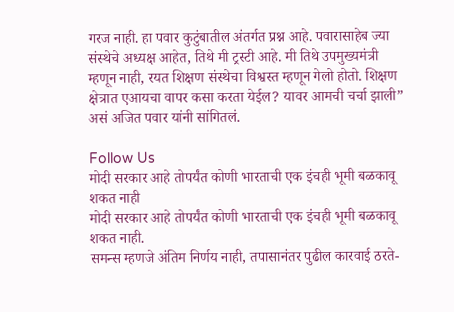गरज नाही. हा पवार कुटुंबातील अंतर्गत प्रश्न आहे. पवारासाहेब ज्या संस्थेचे अध्यक्ष आहेत, तिथे मी ट्रस्टी आहे. मी तिथे उपमुख्यमंत्री म्हणून नाही, रयत शिक्षण संस्थेचा विश्वस्त म्हणून गेलो होतो. शिक्षण क्षेत्रात एआयचा वापर कसा करता येईल? यावर आमची चर्चा झाली” असं अजित पवार यांनी सांगितलं.

Follow Us
मोदी सरकार आहे तोपर्यंत कोणी भारताची एक इंचही भूमी बळकावू शकत नाही
मोदी सरकार आहे तोपर्यंत कोणी भारताची एक इंचही भूमी बळकावू शकत नाही.
समन्स म्हणजे अंतिम निर्णय नाही, तपासानंतर पुढील कारवाई ठरते-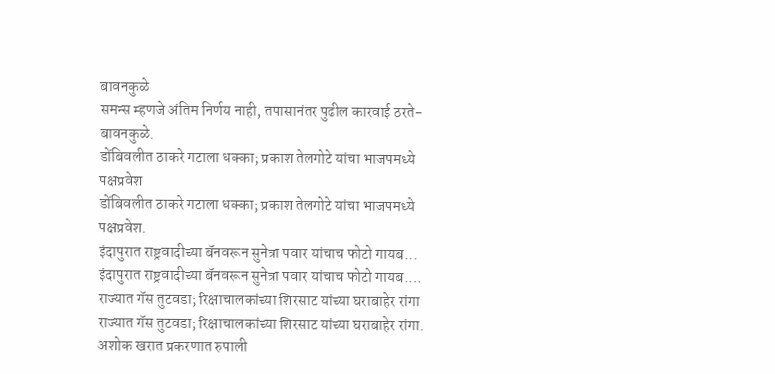बावनकुळे
समन्स म्हणजे अंतिम निर्णय नाही, तपासानंतर पुढील कारवाई ठरते- बावनकुळे.
डोंबिवलीत ठाकरे गटाला धक्का; प्रकाश तेलगोटे यांचा भाजपमध्ये पक्षप्रवेश
डोंबिवलीत ठाकरे गटाला धक्का; प्रकाश तेलगोटे यांचा भाजपमध्ये पक्षप्रवेश.
इंदापुरात राष्ट्रवादीच्या बॅनवरून सुनेत्रा पवार यांचाच फोटो गायब...
इंदापुरात राष्ट्रवादीच्या बॅनवरून सुनेत्रा पवार यांचाच फोटो गायब....
राज्यात गॅस तुटवडा; रिक्षाचालकांच्या शिरसाट यांच्या घराबाहेर रांगा
राज्यात गॅस तुटवडा; रिक्षाचालकांच्या शिरसाट यांच्या घराबाहेर रांगा.
अशोक खरात प्रकरणात रुपाली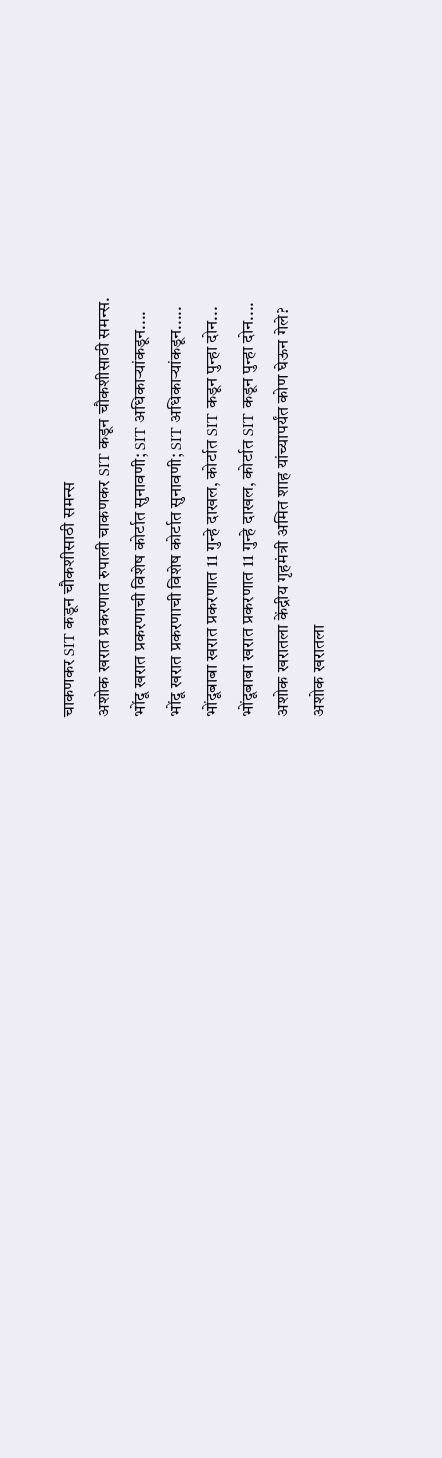चाकणकर SIT कडून चौकशीसाठी समन्स
अशोक खरात प्रकरणात रुपाली चाकणकर SIT कडून चौकशीसाठी समन्स.
भोंदू खरात प्रकरणाची विशेष कोर्टात सुनावणी; SIT अधिकाऱ्यांकडून....
भोंदू खरात प्रकरणाची विशेष कोर्टात सुनावणी; SIT अधिकाऱ्यांकडून.....
भोंदूबाबा खरात प्रकरणात 11 गुन्हे दाखल, कोर्टात SIT कडून पुन्हा दोन...
भोंदूबाबा खरात प्रकरणात 11 गुन्हे दाखल, कोर्टात SIT कडून पुन्हा दोन....
अशोक खरातला केंद्रीय गृहमंत्री अमित शाह यांच्यापर्यंत कोण घेऊन गेले?
अशोक खरातला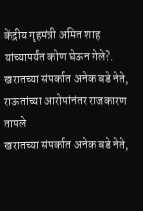केंद्रीय गृहमंत्री अमित शाह यांच्यापर्यंत कोण घेऊन गेले?.
खरातच्या संपर्कात अनेक बडे नेते, राऊतांच्या आरोपांनंतर राजकारण तापले
खरातच्या संपर्कात अनेक बडे नेते,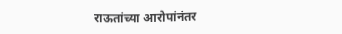राऊतांच्या आरोपांनंतर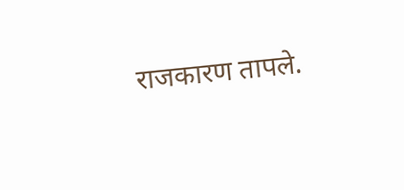राजकारण तापले.